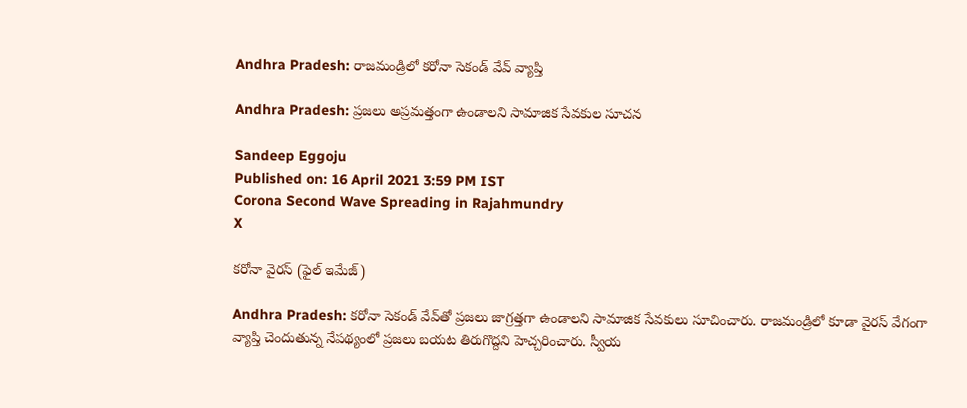Andhra Pradesh: రాజమండ్రిలో కరోనా సెకండ్‌ వేవ్‌ వ్యాప్తి

Andhra Pradesh: ప్రజలు అప్రమత్తంగా ఉండాలని సామాజిక సేవకుల సూచన

Sandeep Eggoju
Published on: 16 April 2021 3:59 PM IST
Corona Second Wave Spreading in Rajahmundry
X

కరోనా వైరస్ (ఫైల్ ఇమేజ్)

Andhra Pradesh: కరోనా సెకండ్‌ వేవ్‌తో ప్రజలు జాగ్రత్తగా ఉండాలని సామాజిక సేవకులు సూచించారు. రాజమండ్రిలో కూడా వైరస్‌ వేగంగా వ్యాప్తి చెందుతున్న నేప‌థ్యంలో ప్రజలు బయట తిరుగొద్దని హెచ్చరించారు. స్వీయ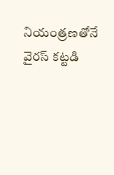నియంత్రణతోనే వైరస్‌ కట్టడి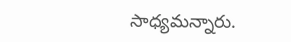సాధ్యమన్నారు.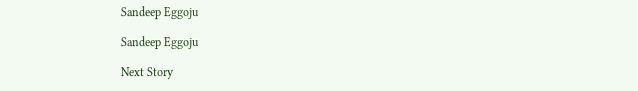Sandeep Eggoju

Sandeep Eggoju

Next Story